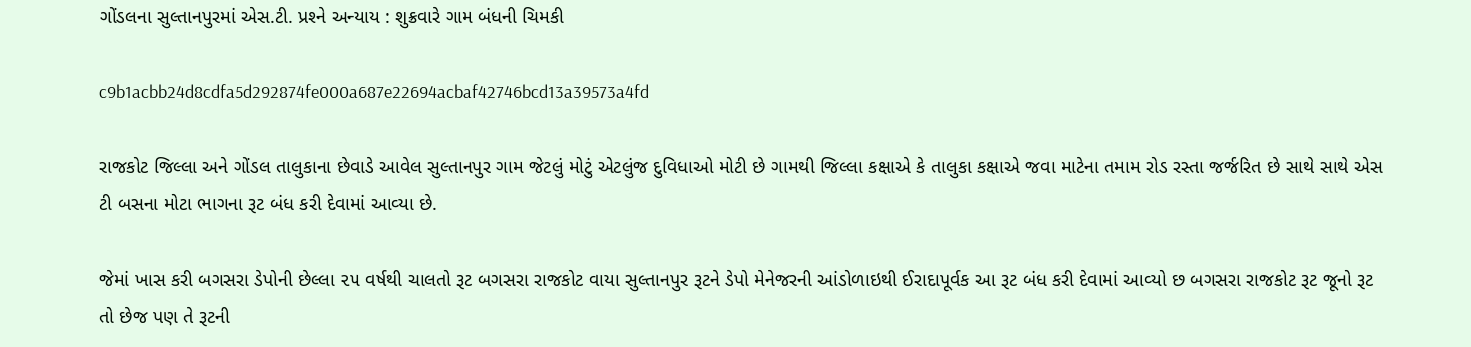ગોંડલના સુલ્‍તાનપુરમાં એસ.ટી. પ્રશ્‍ને અન્‍યાય : શુક્રવારે ગામ બંધની ચિમકી

c9b1acbb24d8cdfa5d292874fe000a687e22694acbaf42746bcd13a39573a4fd

રાજકોટ જિલ્લા અને ગોંડલ તાલુકાના છેવાડે આવેલ સુલ્‍તાનપુર ગામ જેટલું મોટું એટલુંજ દુવિધાઓ મોટી છે ગામથી જિલ્લા કક્ષાએ કે તાલુકા કક્ષાએ જવા માટેના તમામ રોડ રસ્‍તા જર્જરિત છે સાથે સાથે એસ ટી બસના મોટા ભાગના રૂટ બંધ કરી દેવામાં આવ્‍યા છે.

જેમાં ખાસ કરી બગસરા ડેપોની છેલ્લા ૨૫ વર્ષથી ચાલતો રૂટ બગસરા રાજકોટ વાયા સુલ્‍તાનપુર રૂટને ડેપો મેનેજરની આંડોળાઇથી ઈરાદાપૂર્વક આ રૂટ બંધ કરી દેવામાં આવ્‍યો છ બગસરા રાજકોટ રૂટ જૂનો રૂટ તો છેજ પણ તે રૂટની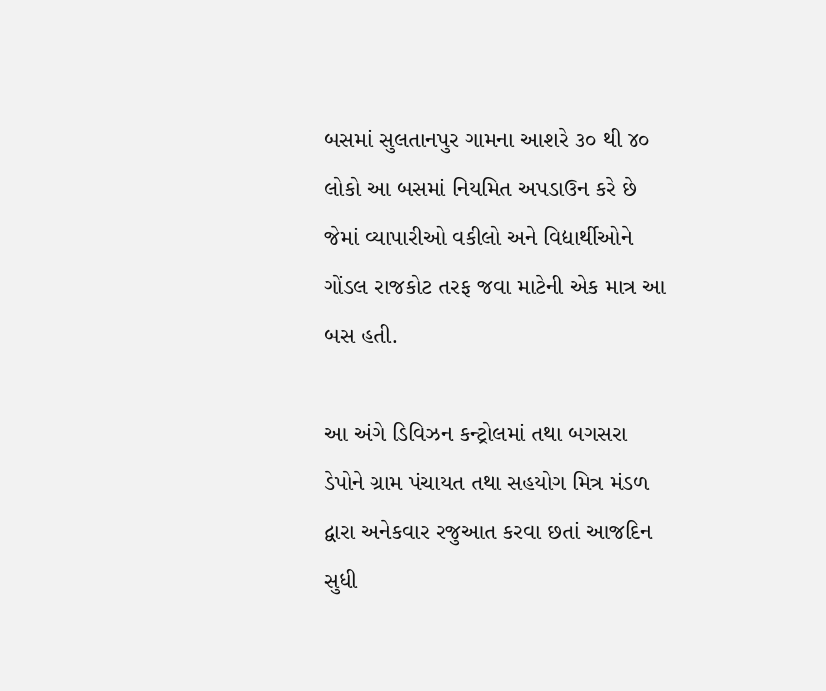બસમાં સુલતાનપુર ગામના આશરે ૩૦ થી ૪૦ લોકો આ બસમાં નિયમિત અપડાઉન કરે છે જેમાં વ્‍યાપારીઓ વકીલો અને વિદ્યાર્થીઓને ગોંડલ રાજકોટ તરફ જવા માટેની એક માત્ર આ બસ હતી.

આ અંગે ડિવિઝન કન્‍ટ્રોલમાં તથા બગસરા ડેપોને ગ્રામ પંચાયત તથા સહયોગ મિત્ર મંડળ દ્વારા અનેકવાર રજુઆત કરવા છતાં આજદિન સુધી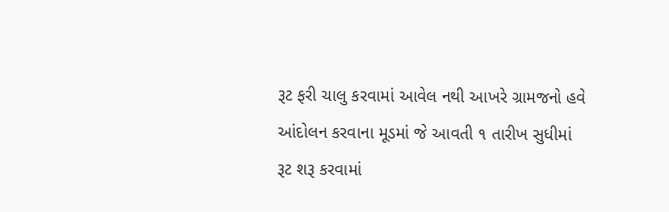રૂટ ફરી ચાલુ કરવામાં આવેલ નથી આખરે ગ્રામજનો હવે આંદોલન કરવાના મૂડમાં જે આવતી ૧ તારીખ સુધીમાં રૂટ શરૂ કરવામાં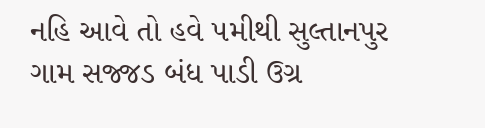નહિ આવે તો હવે ૫મીથી સુલ્‍તાનપુર ગામ સજ્જડ બંધ પાડી ઉગ્ર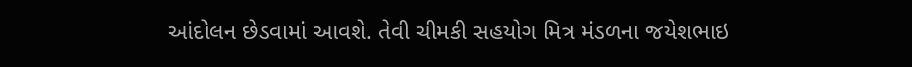આંદોલન છેડવામાં આવશે. તેવી ચીમકી સહયોગ મિત્ર મંડળના જયેશભાઇ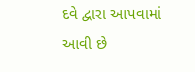દવે દ્વારા આપવામાં આવી છે